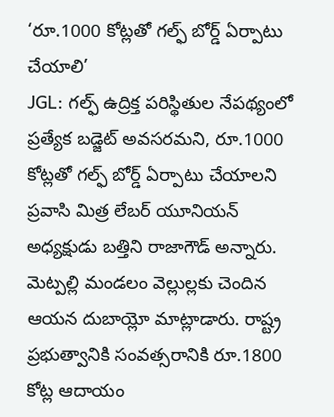‘రూ.1000 కోట్లతో గల్ఫ్ బోర్డ్ ఏర్పాటు చేయాలి’
JGL: గల్ఫ్ ఉద్రిక్త పరిస్థితుల నేపథ్యంలో ప్రత్యేక బడ్జెట్ అవసరమని, రూ.1000 కోట్లతో గల్ఫ్ బోర్డ్ ఏర్పాటు చేయాలని ప్రవాసి మిత్ర లేబర్ యూనియన్ అధ్యక్షుడు బత్తిని రాజాగౌడ్ అన్నారు. మెట్పల్లి మండలం వెల్లుల్లకు చెందిన ఆయన దుబాయ్లో మాట్లాడారు. రాష్ట్ర ప్రభుత్వానికి సంవత్సరానికి రూ.1800 కోట్ల ఆదాయం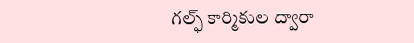గల్ఫ్ కార్మికుల ద్వారా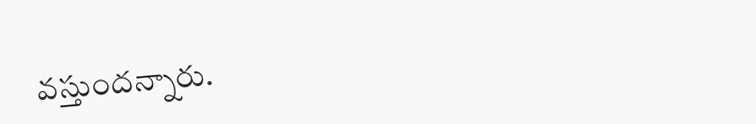వస్తుందన్నారు.